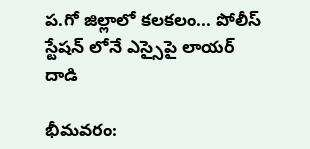ప.గో జిల్లాలో కలకలం... పోలీస్ స్టేషన్ లోనే ఎస్సైపై లాయర్ దాడి

భీమవరం: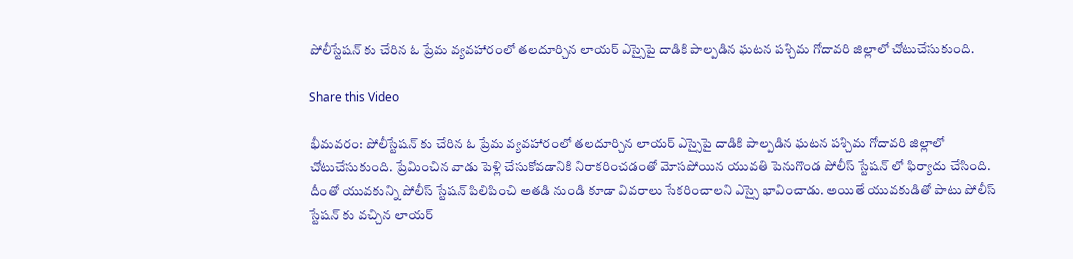పోలీస్టేషన్ కు చేరిన ఓ ప్రేమ వ్యవహారంలో తలదూర్చిన లాయర్ ఎస్సైపై దాడికి పాల్పడిన ఘటన పశ్చిమ గోదావరి జిల్లాలో చోటుచేసుకుంది.

Share this Video

భీమవరం: పోలీస్టేషన్ కు చేరిన ఓ ప్రేమ వ్యవహారంలో తలదూర్చిన లాయర్ ఎస్సైపై దాడికి పాల్పడిన ఘటన పశ్చిమ గోదావరి జిల్లాలో చోటుచేసుకుంది. ప్రేమించిన వాడు పెళ్లి చేసుకోవడానికి నిరాకరించడంతో మోసపోయిన యువతి పెనుగొండ పోలీస్ స్టేషన్ లో ఫిర్యాదు చేసింది. దీంతో యువకున్ని పోలీస్ స్టేషన్ పిలిపించి అతడి నుండి కూడా వివరాలు సేకరించాలని ఎస్సై భావించాడు. అయితే యువకుడితో పాటు పోలీస్ స్టేషన్ కు వచ్చిన లాయర్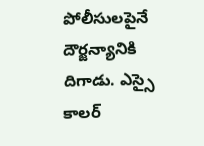పోలీసులపైనే దౌర్జన్యానికి దిగాడు. ఎస్సై కాలర్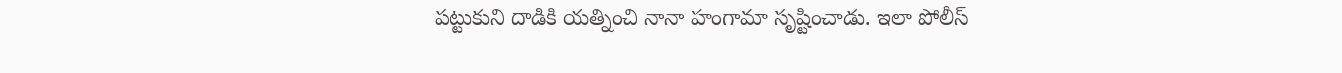పట్టుకుని దాడికి యత్నించి నానా హంగామా సృష్టించాడు. ఇలా పోలీస్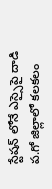స్టేషన్ లోనే ఎస్సైపై దాడి ప.గో జిల్లాలో కలకలం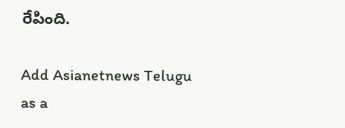రేపింది.

Add Asianetnews Telugu as a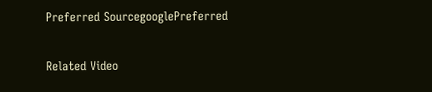Preferred SourcegooglePreferred

Related Video